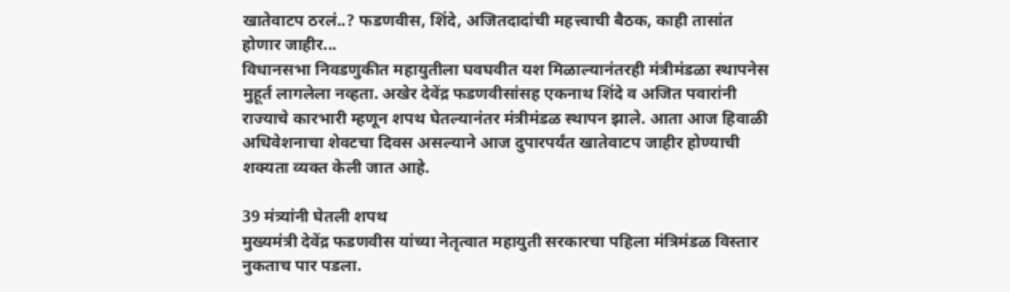खातेवाटप ठरलं..? फडणवीस, शिंदे, अजितदादांची महत्त्वाची बैठक, काही तासांत होणार जाहीर...
विधानसभा निवडणुकीत महायुतीला घवघवीत यश मिळाल्यानंतरही मंत्रीमंडळा स्थापनेस मुहूर्त लागलेला नव्हता. अखेर देवेंद्र फडणवीसांसह एकनाथ शिंदे व अजित पवारांनी राज्याचे कारभारी म्हणून शपथ घेतल्यानंतर मंत्रीमंडळ स्थापन झाले. आता आज हिवाळी अधिवेशनाचा शेवटचा दिवस असल्याने आज दुपारपर्यंत खातेवाटप जाहीर होण्याची शक्यता व्यक्त केली जात आहे.

39 मंत्र्यांनी घेतली शपथ
मुख्यमंत्री देवेंद्र फडणवीस यांच्या नेतृत्वात महायुती सरकारचा पहिला मंत्रिमंडळ विस्तार नुकताच पार पडला.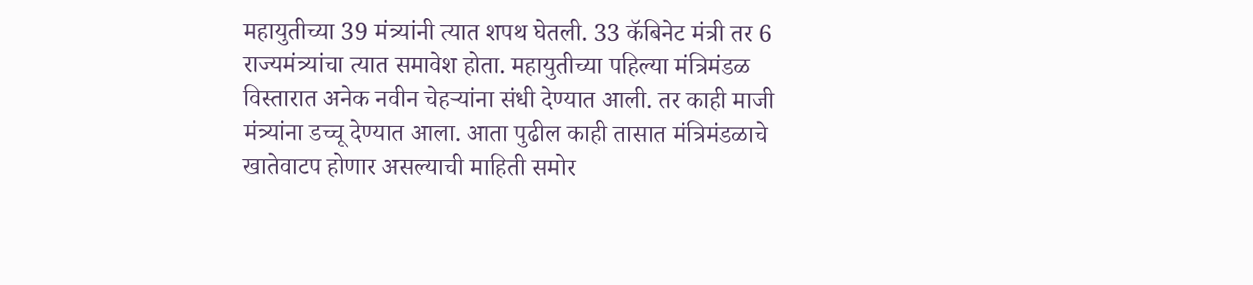महायुतीच्या 39 मंत्र्यांनी त्यात शपथ घेतली. 33 कॅबिनेट मंत्री तर 6 राज्यमंत्र्यांचा त्यात समावेश होता. महायुतीच्या पहिल्या मंत्रिमंडळ विस्तारात अनेक नवीन चेहऱ्यांना संधी देण्यात आली. तर काही माजी मंत्र्यांना डच्चू देण्यात आला. आता पुढील काही तासात मंत्रिमंडळाचे खातेवाटप होणार असल्याची माहिती समोर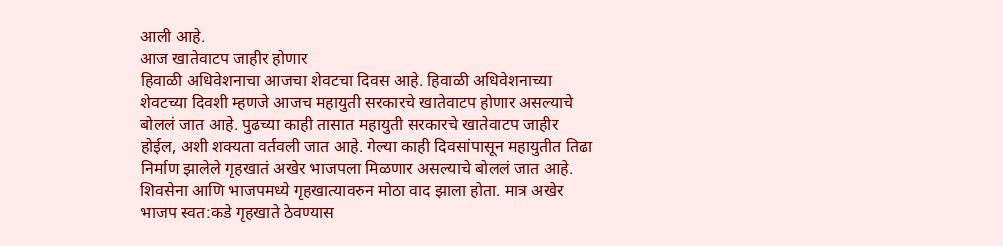आली आहे.
आज खातेवाटप जाहीर होणार
हिवाळी अधिवेशनाचा आजचा शेवटचा दिवस आहे. हिवाळी अधिवेशनाच्या शेवटच्या दिवशी म्हणजे आजच महायुती सरकारचे खातेवाटप होणार असल्याचे बोललं जात आहे. पुढच्या काही तासात महायुती सरकारचे खातेवाटप जाहीर होईल, अशी शक्यता वर्तवली जात आहे. गेल्या काही दिवसांपासून महायुतीत तिढा निर्माण झालेले गृहखातं अखेर भाजपला मिळणार असल्याचे बोललं जात आहे. शिवसेना आणि भाजपमध्ये गृहखात्यावरुन मोठा वाद झाला होता. मात्र अखेर भाजप स्वत:कडे गृहखाते ठेवण्यास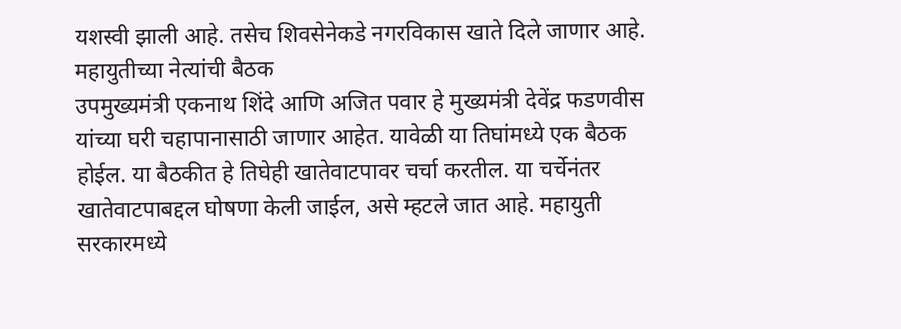यशस्वी झाली आहे. तसेच शिवसेनेकडे नगरविकास खाते दिले जाणार आहे.
महायुतीच्या नेत्यांची बैठक
उपमुख्यमंत्री एकनाथ शिंदे आणि अजित पवार हे मुख्यमंत्री देवेंद्र फडणवीस यांच्या घरी चहापानासाठी जाणार आहेत. यावेळी या तिघांमध्ये एक बैठक होईल. या बैठकीत हे तिघेही खातेवाटपावर चर्चा करतील. या चर्चेनंतर खातेवाटपाबद्दल घोषणा केली जाईल, असे म्हटले जात आहे. महायुती सरकारमध्ये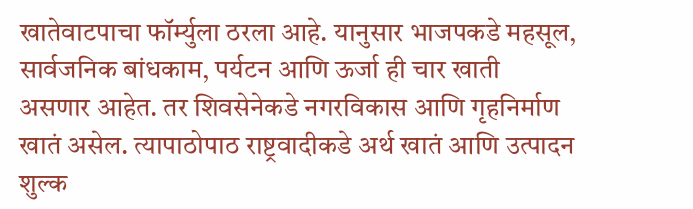खातेवाटपाचा फॉर्म्युला ठरला आहे. यानुसार भाजपकडे महसूल, सार्वजनिक बांधकाम, पर्यटन आणि ऊर्जा ही चार खाती असणार आहेत. तर शिवसेनेकडे नगरविकास आणि गृहनिर्माण खातं असेल. त्यापाठोपाठ राष्ट्रवादीकडे अर्थ खातं आणि उत्पादन शुल्क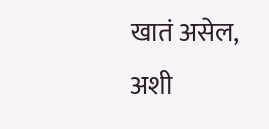खातं असेल, अशी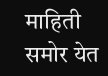माहिती समोर येत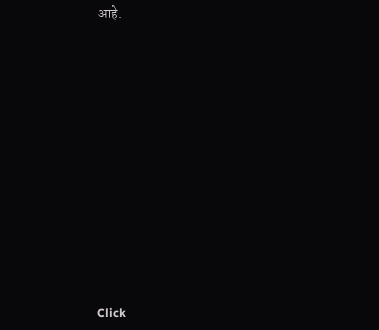आहे.












Click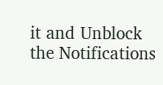it and Unblock the Notifications